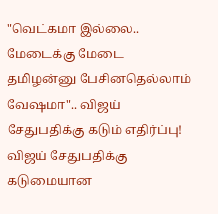"வெட்கமா இல்லை.. மேடைக்கு மேடை தமிழன்னு பேசினதெல்லாம் வேஷமா".. விஜய் சேதுபதிக்கு கடும் எதிர்ப்பு!
விஜய் சேதுபதிக்கு கடுமையான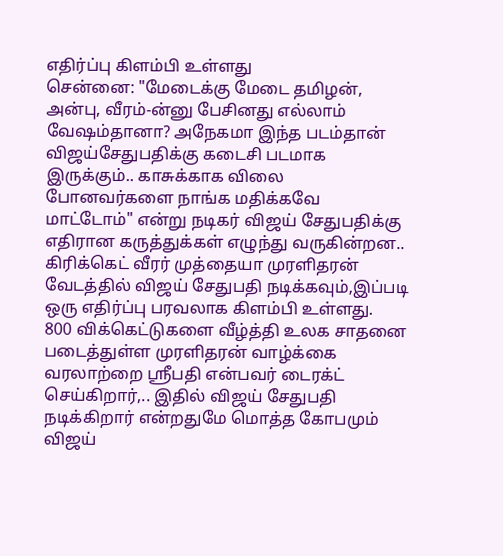எதிர்ப்பு கிளம்பி உள்ளது
சென்னை: "மேடைக்கு மேடை தமிழன், அன்பு, வீரம்-ன்னு பேசினது எல்லாம் வேஷம்தானா? அநேகமா இந்த படம்தான் விஜய்சேதுபதிக்கு கடைசி படமாக இருக்கும்.. காசுக்காக விலை போனவர்களை நாங்க மதிக்கவே மாட்டோம்" என்று நடிகர் விஜய் சேதுபதிக்கு எதிரான கருத்துக்கள் எழுந்து வருகின்றன.. கிரிக்கெட் வீரர் முத்தையா முரளிதரன் வேடத்தில் விஜய் சேதுபதி நடிக்கவும்,இப்படி ஒரு எதிர்ப்பு பரவலாக கிளம்பி உள்ளது.
800 விக்கெட்டுகளை வீழ்த்தி உலக சாதனை படைத்துள்ள முரளிதரன் வாழ்க்கை வரலாற்றை ஸ்ரீபதி என்பவர் டைரக்ட் செய்கிறார்,.. இதில் விஜய் சேதுபதி நடிக்கிறார் என்றதுமே மொத்த கோபமும் விஜய்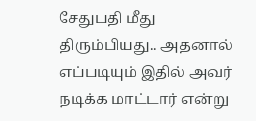சேதுபதி மீது திரும்பியது.. அதனால் எப்படியும் இதில் அவர் நடிக்க மாட்டார் என்று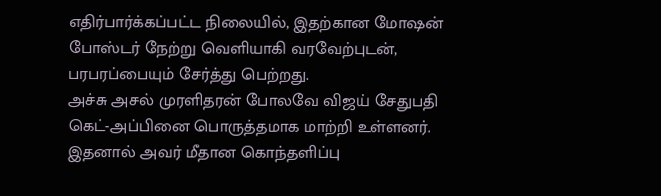எதிர்பார்க்கப்பட்ட நிலையில், இதற்கான மோஷன் போஸ்டர் நேற்று வெளியாகி வரவேற்புடன், பரபரப்பையும் சேர்த்து பெற்றது.
அச்சு அசல் முரளிதரன் போலவே விஜய் சேதுபதி கெட்-அப்பினை பொருத்தமாக மாற்றி உள்ளனர். இதனால் அவர் மீதான கொந்தளிப்பு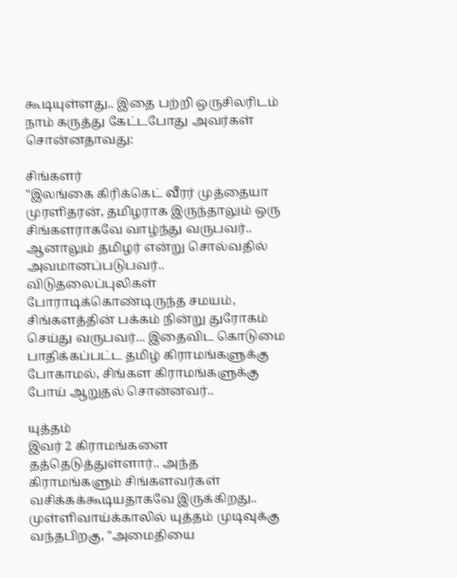கூடியுள்ளது.. இதை பற்றி ஒருசிலரிடம் நாம் கருத்து கேட்டபோது அவர்கள் சொன்னதாவது:

சிங்களர்
"இலங்கை கிரிக்கெட் வீரர் முத்தையா முரளிதரன், தமிழராக இருந்தாலும் ஒரு சிங்களராகவே வாழ்ந்து வருபவர்.. ஆனாலும் தமிழர் என்று சொல்வதில் அவமானப்படுபவர்.. விடுதலைப்புலிகள் போராடிக்கொண்டிருந்த சமயம், சிங்களத்தின் பக்கம் நின்று துரோகம் செய்து வருபவர்... இதைவிட கொடுமை பாதிக்கப்பட்ட தமிழ் கிராமங்களுக்கு போகாமல், சிங்கள கிராமங்களுக்கு போய் ஆறுதல் சொன்னவர்..

யுத்தம்
இவர் 2 கிராமங்களை தத்தெடுத்துள்ளார்.. அந்த கிராமங்களும் சிங்களவர்கள் வசிக்கக்கூடியதாகவே இருக்கிறது.. முள்ளிவாய்க்காலில் யுத்தம் முடிவுக்கு வந்தபிறகு, "அமைதியை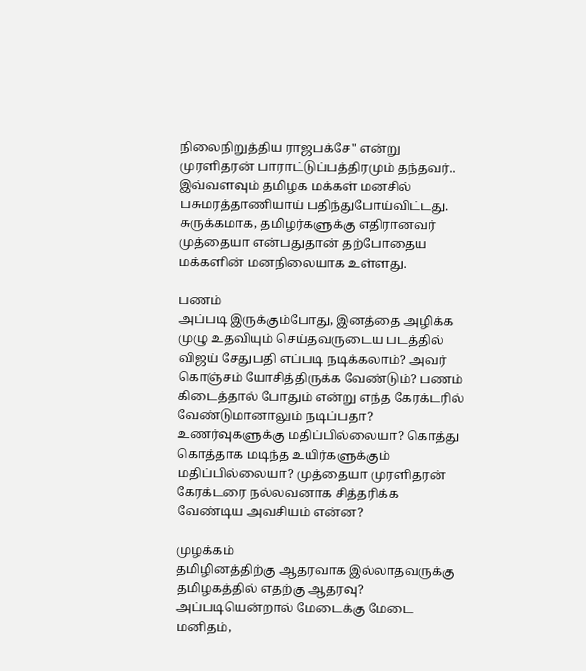நிலைநிறுத்திய ராஜபக்சே" என்று முரளிதரன் பாராட்டுப்பத்திரமும் தந்தவர்.. இவ்வளவும் தமிழக மக்கள் மனசில் பசுமரத்தாணியாய் பதிந்துபோய்விட்டது. சுருக்கமாக, தமிழர்களுக்கு எதிரானவர் முத்தையா என்பதுதான் தற்போதைய மக்களின் மனநிலையாக உள்ளது.

பணம்
அப்படி இருக்கும்போது, இனத்தை அழிக்க முழு உதவியும் செய்தவருடைய படத்தில் விஜய் சேதுபதி எப்படி நடிக்கலாம்? அவர் கொஞ்சம் யோசித்திருக்க வேண்டும்? பணம் கிடைத்தால் போதும் என்று எந்த கேரக்டரில் வேண்டுமானாலும் நடிப்பதா? உணர்வுகளுக்கு மதிப்பில்லையா? கொத்து கொத்தாக மடிந்த உயிர்களுக்கும் மதிப்பில்லையா? முத்தையா முரளிதரன் கேரக்டரை நல்லவனாக சித்தரிக்க வேண்டிய அவசியம் என்ன?

முழக்கம்
தமிழினத்திற்கு ஆதரவாக இல்லாதவருக்கு தமிழகத்தில் எதற்கு ஆதரவு? அப்படியென்றால் மேடைக்கு மேடை மனிதம்,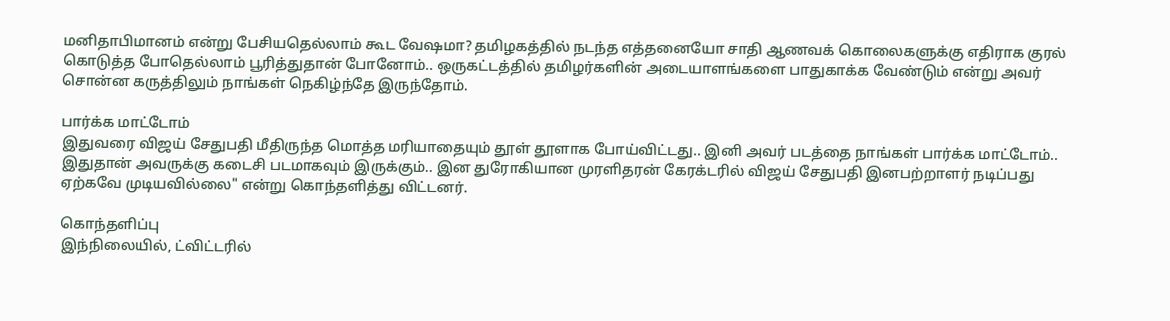மனிதாபிமானம் என்று பேசியதெல்லாம் கூட வேஷமா? தமிழகத்தில் நடந்த எத்தனையோ சாதி ஆணவக் கொலைகளுக்கு எதிராக குரல் கொடுத்த போதெல்லாம் பூரித்துதான் போனோம்.. ஒருகட்டத்தில் தமிழர்களின் அடையாளங்களை பாதுகாக்க வேண்டும் என்று அவர் சொன்ன கருத்திலும் நாங்கள் நெகிழ்ந்தே இருந்தோம்.

பார்க்க மாட்டோம்
இதுவரை விஜய் சேதுபதி மீதிருந்த மொத்த மரியாதையும் தூள் தூளாக போய்விட்டது.. இனி அவர் படத்தை நாங்கள் பார்க்க மாட்டோம்.. இதுதான் அவருக்கு கடைசி படமாகவும் இருக்கும்.. இன துரோகியான முரளிதரன் கேரக்டரில் விஜய் சேதுபதி இனபற்றாளர் நடிப்பது ஏற்கவே முடியவில்லை" என்று கொந்தளித்து விட்டனர்.

கொந்தளிப்பு
இந்நிலையில், ட்விட்டரில்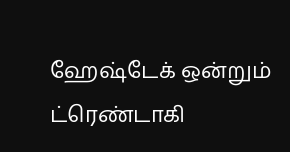ஹேஷ்டேக் ஒன்றும் ட்ரெண்டாகி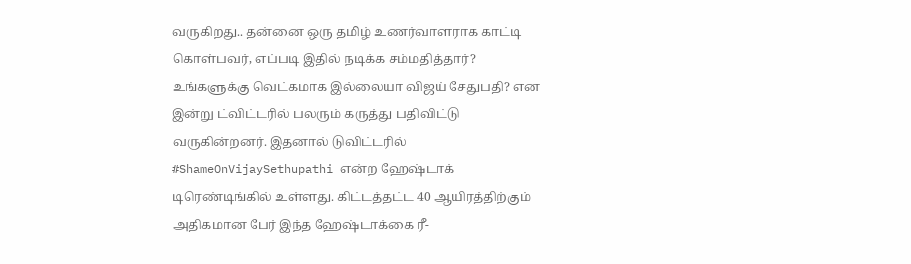வருகிறது.. தன்னை ஒரு தமிழ் உணர்வாளராக காட்டி கொள்பவர், எப்படி இதில் நடிக்க சம்மதித்தார்? உங்களுக்கு வெட்கமாக இல்லையா விஜய் சேதுபதி? என இன்று ட்விட்டரில் பலரும் கருத்து பதிவிட்டு வருகின்றனர். இதனால் டுவிட்டரில் #ShameOnVijaySethupathi என்ற ஹேஷ்டாக் டிரெண்டிங்கில் உள்ளது. கிட்டத்தட்ட 40 ஆயிரத்திற்கும் அதிகமான பேர் இந்த ஹேஷ்டாக்கை ரீ-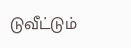டுவீட்டும்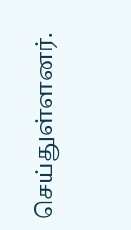செய்துள்ளனர்.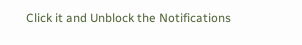Click it and Unblock the Notifications